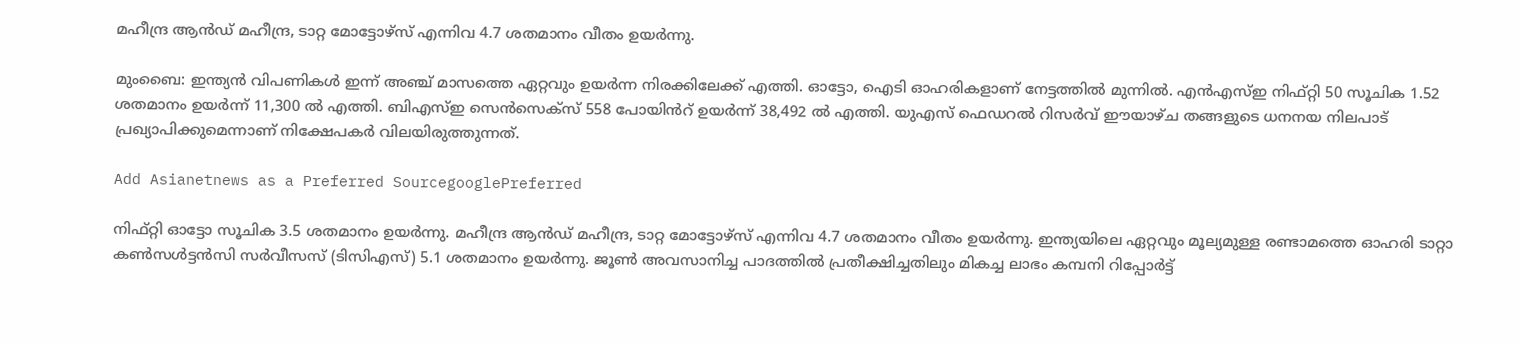മഹീന്ദ്ര ആൻഡ് മഹീന്ദ്ര, ടാറ്റ മോട്ടോഴ്‌സ് എന്നിവ 4.7 ശതമാനം വീതം ഉയർന്നു.

മുംബൈ: ഇന്ത്യൻ വിപണികൾ ഇന്ന് അഞ്ച് മാസത്തെ ഏറ്റവും ഉയർന്ന നിരക്കിലേക്ക് എത്തി. ഓട്ടോ, ഐടി ഓഹരികളാണ് നേട്ടത്തിൽ മുന്നിൽ. എൻ‌എസ്‌ഇ നിഫ്റ്റി 50 സൂചിക 1.52 ശതമാനം ഉയർന്ന് 11,300 ൽ എത്തി. ബി‌എസ്‌ഇ സെൻ‌സെക്സ് 558 പോയിൻറ് ഉയർന്ന് 38,492 ൽ എത്തി. യുഎസ് ഫെഡറൽ റിസർവ് ഈയാഴ്ച തങ്ങളുടെ ധനനയ നിലപാട് പ്രഖ്യാപിക്കുമെന്നാണ് നിക്ഷേപകർ വിലയിരുത്തുന്നത്.

Add Asianetnews as a Preferred SourcegooglePreferred

നിഫ്റ്റി ഓട്ടോ സൂചിക 3.5 ശതമാനം ഉയർന്നു. മഹീന്ദ്ര ആൻഡ് മഹീന്ദ്ര, ടാറ്റ മോട്ടോഴ്‌സ് എന്നിവ 4.7 ശതമാനം വീതം ഉയർന്നു. ഇന്ത്യയിലെ ഏറ്റവും മൂല്യമുള്ള രണ്ടാമത്തെ ഓഹരി ടാറ്റാ കൺസൾട്ടൻസി സർവീസസ് (ടിസിഎസ്) 5.1 ശതമാനം ഉയർന്നു. ജൂൺ അവസാനിച്ച പാദത്തിൽ പ്രതീക്ഷിച്ചതിലും മികച്ച ലാഭം കമ്പനി റിപ്പോർട്ട്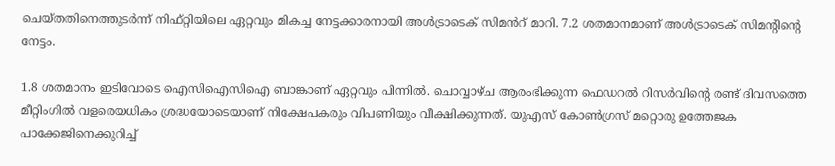ചെയ്തതിനെത്തുടർന്ന് നിഫ്റ്റിയിലെ ഏറ്റവും മികച്ച നേട്ടക്കാരനായി അൾട്രാടെക് സിമൻറ് മാറി. 7.2 ശതമാനമാണ് അൾട്രാടെക് സിമന്റിന്റെ നേട്ടം.

1.8 ശതമാനം ഇടിവോടെ ഐസിഐസിഐ ബാങ്കാണ് ഏറ്റവും പിന്നിൽ. ചൊവ്വാഴ്ച ആരംഭിക്കുന്ന ഫെഡറൽ റിസർവിന്റെ രണ്ട് ദിവസത്തെ മീറ്റിംഗിൽ വളരെയധികം ശ്രദ്ധയോ‌ടെയാണ് നിക്ഷേപകരും വിപണിയും വീക്ഷിക്കുന്നത്. യുഎസ് കോൺഗ്രസ് മറ്റൊരു ഉത്തേജക പാക്കേജിനെക്കുറിച്ച്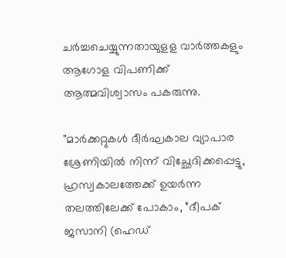ചർച്ചചെയ്യുന്നതായുളള വാർത്തകളും ആഗോള വിപണിക്ക് ആത്മവിശ്വാസം പകരുന്നു.

"മാർക്കറ്റുകൾ ദീർഘകാല വ്യാപാര ശ്രേണിയിൽ നിന്ന് വിച്ഛേദിക്കപ്പെട്ടു, ഹ്രസ്വകാലത്തേക്ക് ഉയർന്ന തലത്തിലേക്ക് പോകാം, ”ദീപക് ജസാനി (ഹെഡ്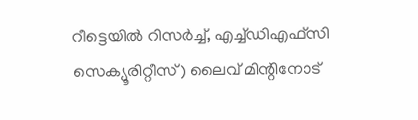റീട്ടെയിൽ റിസർച്ച്, എച്ച്ഡിഎഫ്സി സെക്യൂരിറ്റീസ്) ലൈവ് മിന്റിനോട്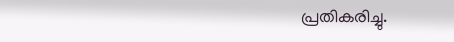പ്രതികരിച്ചു.